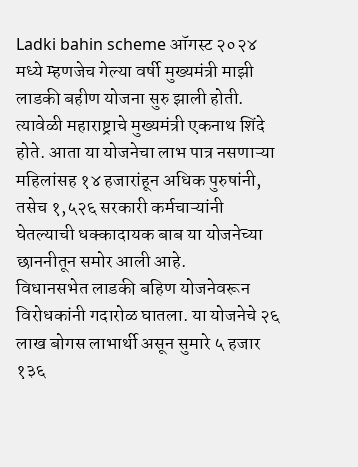Ladki bahin scheme ऑगस्ट २०२४ मध्ये म्हणजेच गेल्या वर्षी मुख्यमंत्री माझी लाडकी बहीण योजना सुरु झाली होती. त्यावेळी महाराष्ट्राचे मुख्यमंत्री एकनाथ शिंदे होते. आता या योजनेचा लाभ पात्र नसणाऱ्या महिलांसह १४ हजारांहून अधिक पुरुषांनी, तसेच १,५२६ सरकारी कर्मचाऱ्यांनी घेतल्याची धक्कादायक बाब या योजनेच्या छाननीतून समोर आली आहे.
विधानसभेत लाडकी बहिण योजनेवरून विरोधकांनी गदारोळ घातला. या योजनेचे २६ लाख बोगस लाभार्थी असून सुमारे ५ हजार १३६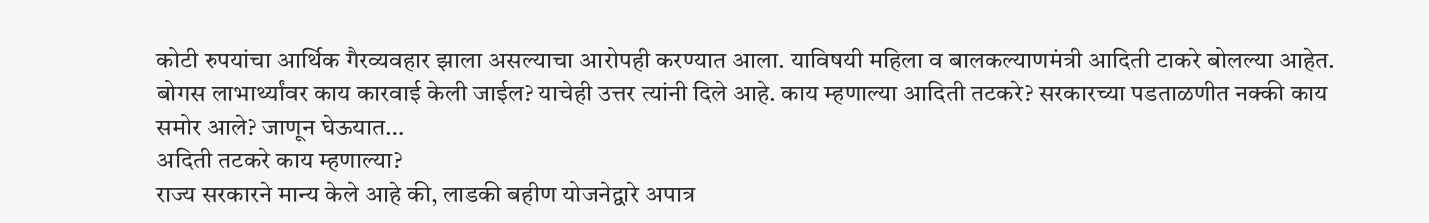कोटी रुपयांचा आर्थिक गैरव्यवहार झाला असल्याचा आरोपही करण्यात आला. याविषयी महिला व बालकल्याणमंत्री आदिती टाकरे बोलल्या आहेत. बोगस लाभार्थ्यांवर काय कारवाई केली जाईल? याचेही उत्तर त्यांनी दिले आहे. काय म्हणाल्या आदिती तटकरे? सरकारच्या पडताळणीत नक्की काय समोर आले? जाणून घेऊयात…
अदिती तटकरे काय म्हणाल्या?
राज्य सरकारने मान्य केले आहे की, लाडकी बहीण योजनेद्वारे अपात्र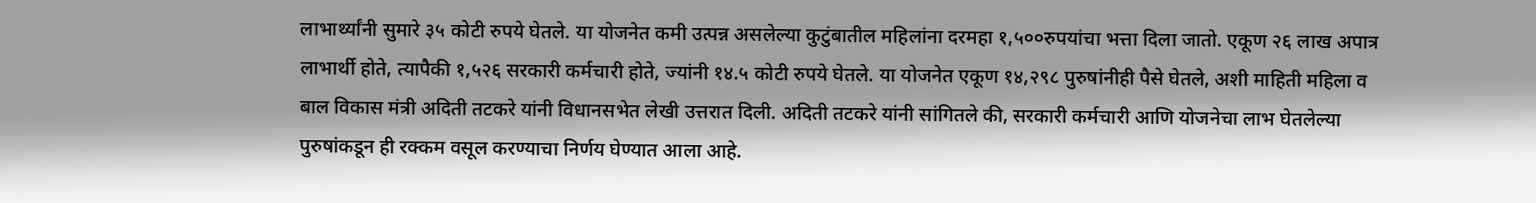लाभार्थ्यांनी सुमारे ३५ कोटी रुपये घेतले. या योजनेत कमी उत्पन्न असलेल्या कुटुंबातील महिलांना दरमहा १,५००रुपयांचा भत्ता दिला जातो. एकूण २६ लाख अपात्र लाभार्थी होते, त्यापैकी १,५२६ सरकारी कर्मचारी होते, ज्यांनी १४.५ कोटी रुपये घेतले. या योजनेत एकूण १४,२९८ पुरुषांनीही पैसे घेतले, अशी माहिती महिला व बाल विकास मंत्री अदिती तटकरे यांनी विधानसभेत लेखी उत्तरात दिली. अदिती तटकरे यांनी सांगितले की, सरकारी कर्मचारी आणि योजनेचा लाभ घेतलेल्या पुरुषांकडून ही रक्कम वसूल करण्याचा निर्णय घेण्यात आला आहे.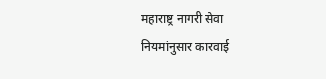महाराष्ट्र नागरी सेवा नियमांनुसार कारवाई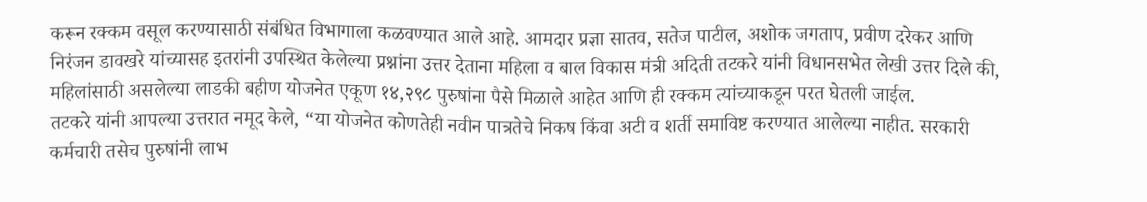करून रक्कम वसूल करण्यासाठी संबंधित विभागाला कळवण्यात आले आहे. आमदार प्रज्ञा सातव, सतेज पाटील, अशोक जगताप, प्रवीण दरेकर आणि निरंजन डावखरे यांच्यासह इतरांनी उपस्थित केलेल्या प्रश्नांना उत्तर देताना महिला व बाल विकास मंत्री अदिती तटकरे यांनी विधानसभेत लेखी उत्तर दिले की, महिलांसाठी असलेल्या लाडकी बहीण योजनेत एकूण १४,२९८ पुरुषांना पैसे मिळाले आहेत आणि ही रक्कम त्यांच्याकडून परत घेतली जाईल.
तटकरे यांनी आपल्या उत्तरात नमूद केले, “या योजनेत कोणतेही नवीन पात्रतेचे निकष किंवा अटी व शर्ती समाविष्ट करण्यात आलेल्या नाहीत. सरकारी कर्मचारी तसेच पुरुषांनी लाभ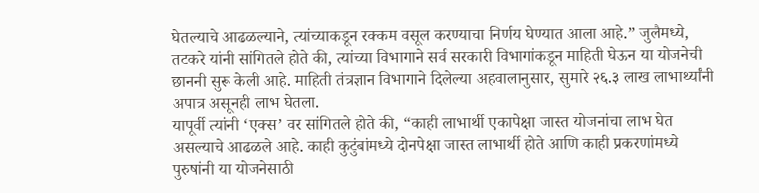घेतल्याचे आढळल्याने, त्यांच्याकडून रक्कम वसूल करण्याचा निर्णय घेण्यात आला आहे.” जुलैमध्ये, तटकरे यांनी सांगितले होते की, त्यांच्या विभागाने सर्व सरकारी विभागांकडून माहिती घेऊन या योजनेची छाननी सुरू केली आहे. माहिती तंत्रज्ञान विभागाने दिलेल्या अहवालानुसार, सुमारे २६.३ लाख लाभार्थ्यांनी अपात्र असूनही लाभ घेतला.
यापूर्वी त्यांनी ‘एक्स’ वर सांगितले होते की, “काही लाभार्थी एकापेक्षा जास्त योजनांचा लाभ घेत असल्याचे आढळले आहे. काही कुटुंबांमध्ये दोनपेक्षा जास्त लाभार्थी होते आणि काही प्रकरणांमध्ये पुरुषांनी या योजनेसाठी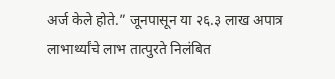अर्ज केले होते.” जूनपासून या २६.३ लाख अपात्र लाभार्थ्यांचे लाभ तात्पुरते निलंबित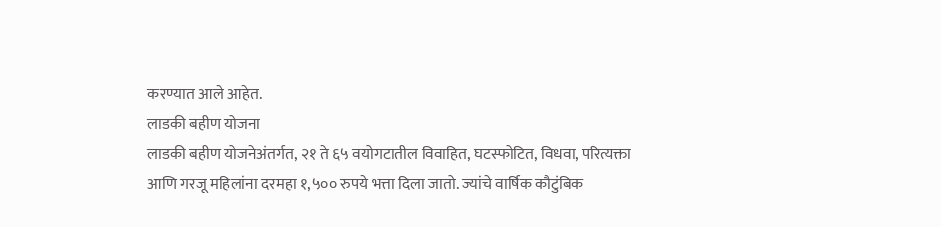करण्यात आले आहेत.
लाडकी बहीण योजना
लाडकी बहीण योजनेअंतर्गत, २१ ते ६५ वयोगटातील विवाहित, घटस्फोटित, विधवा, परित्यक्ता आणि गरजू महिलांना दरमहा १,५०० रुपये भत्ता दिला जातो. ज्यांचे वार्षिक कौटुंबिक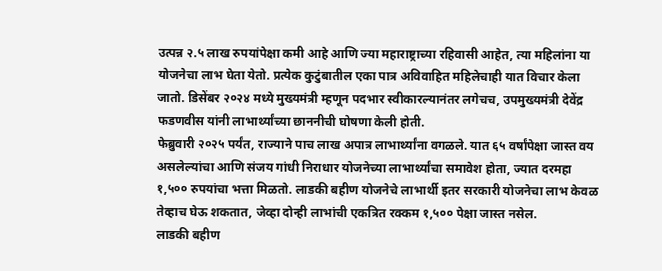उत्पन्न २.५ लाख रुपयांपेक्षा कमी आहे आणि ज्या महाराष्ट्राच्या रहिवासी आहेत, त्या महिलांना या योजनेचा लाभ घेता येतो. प्रत्येक कुटुंबातील एका पात्र अविवाहित महिलेचाही यात विचार केला जातो. डिसेंबर २०२४ मध्ये मुख्यमंत्री म्हणून पदभार स्वीकारल्यानंतर लगेचच, उपमुख्यमंत्री देवेंद्र फडणवीस यांनी लाभार्थ्यांच्या छाननीची घोषणा केली होती.
फेब्रुवारी २०२५ पर्यंत, राज्याने पाच लाख अपात्र लाभार्थ्यांना वगळले. यात ६५ वर्षांपेक्षा जास्त वय असलेल्यांचा आणि संजय गांधी निराधार योजनेच्या लाभार्थ्यांचा समावेश होता, ज्यात दरमहा १,५०० रुपयांचा भत्ता मिळतो. लाडकी बहीण योजनेचे लाभार्थी इतर सरकारी योजनेचा लाभ केवळ तेव्हाच घेऊ शकतात, जेव्हा दोन्ही लाभांची एकत्रित रक्कम १,५०० पेक्षा जास्त नसेल.
लाडकी बहीण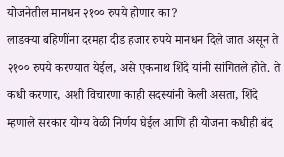योजनेतील मानधन २१०० रुपये होणार का?
लाडक्या बहिणींना दरमहा दीड हजार रुपये मानधन दिले जात असून ते २१०० रुपये करण्यात येईल, असे एकनाथ शिंदे यांनी सांगितले होते. ते कधी करणार, अशी विचारणा काही सदस्यांनी केली असता, शिंदे म्हणाले सरकार योग्य वेळी निर्णय घेईल आणि ही योजना कधीही बंद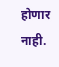होणार नाही.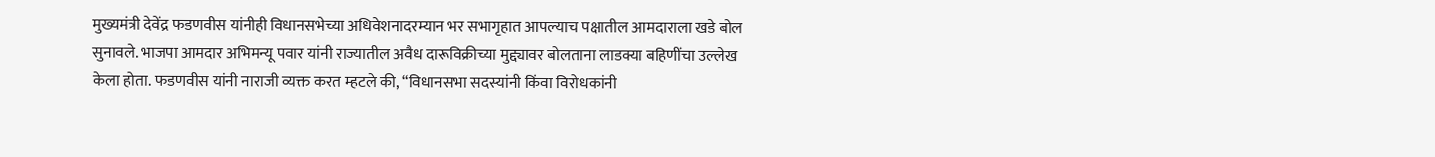मुख्यमंत्री देवेंद्र फडणवीस यांनीही विधानसभेच्या अधिवेशनादरम्यान भर सभागृहात आपल्याच पक्षातील आमदाराला खडे बोल सुनावले. भाजपा आमदार अभिमन्यू पवार यांनी राज्यातील अवैध दारूविक्रीच्या मुद्द्यावर बोलताना लाडक्या बहिणींचा उल्लेख केला होता. फडणवीस यांनी नाराजी व्यक्त करत म्हटले की, “विधानसभा सदस्यांनी किंवा विरोधकांनी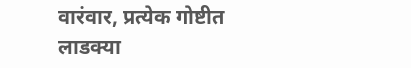वारंवार, प्रत्येक गोष्टीत लाडक्या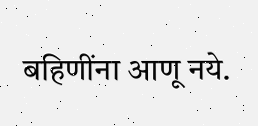बहिणींना आणू नये.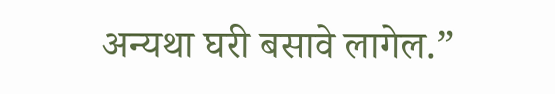अन्यथा घरी बसावे लागेल.”